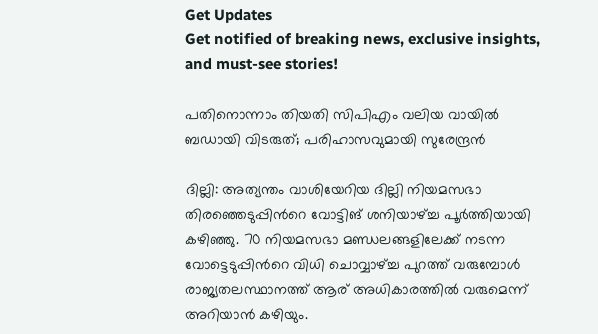Get Updates
Get notified of breaking news, exclusive insights, and must-see stories!

പതിനൊന്നാം തിയതി സിപിഎം വലിയ വായില്‍ ബഡായി വിടരുത്; പരിഹാസവുമായി സുരേന്ദ്രന്‍

ദില്ലി: അത്യന്തം വാശിയേറിയ ദില്ലി നിയമസഭാ തിരഞ്ഞെടുപ്പിന്‍റെ വോട്ടിങ് ശനിയാഴ്ച്ച പൂര്‍ത്തിയായി കഴിഞ്ഞു. 70 നിയമസഭാ മണ്ഡലങ്ങളിലേക്ക് നടന്ന വോട്ടെടുപ്പിന്‍റെ വിധി ചൊവ്വാഴ്ച്ച പുറത്ത് വരുമ്പോള്‍ രാജ്യതലസ്ഥാനത്ത് ആര് അധികാരത്തില്‍ വരുമെന്ന് അറിയാന്‍ കഴിയും.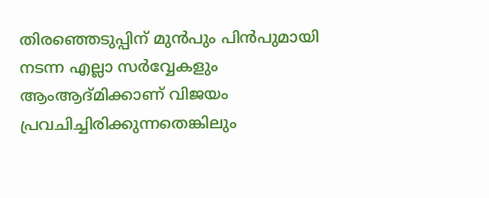തിരഞ്ഞെടുപ്പിന് മുന്‍പും പിന്‍പുമായി നടന്ന എല്ലാ സര്‍വ്വേകളും ആംആദ്മിക്കാണ് വിജയം പ്രവചിച്ചിരിക്കുന്നതെങ്കിലും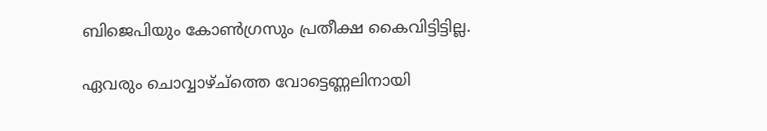ബിജെപിയും കോണ്‍ഗ്രസും പ്രതീക്ഷ കൈവിട്ടിട്ടില്ല.

ഏവരും ചൊവ്വാഴ്ച്ത്തെ വോട്ടെണ്ണലിനായി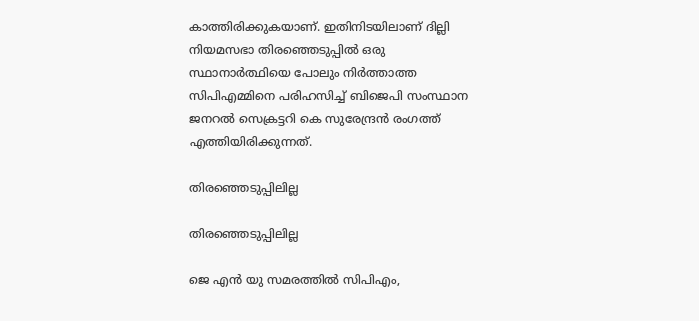കാത്തിരിക്കുകയാണ്. ഇതിനിടയിലാണ് ദില്ലി നിയമസഭാ തിരഞ്ഞെടുപ്പില്‍ ഒരു സ്ഥാനാര്‍ത്ഥിയെ പോലും നിര്‍ത്താത്ത സിപിഎമ്മിനെ പരിഹസിച്ച് ബിജെപി സംസ്ഥാന ജനറല്‍ സെക്രട്ടറി കെ സുരേന്ദ്രന്‍ രംഗത്ത് എത്തിയിരിക്കുന്നത്.

തിരഞ്ഞെടുപ്പിലില്ല

തിരഞ്ഞെടുപ്പിലില്ല

ജെ എൻ യു സമരത്തിൽ സിപിഎം,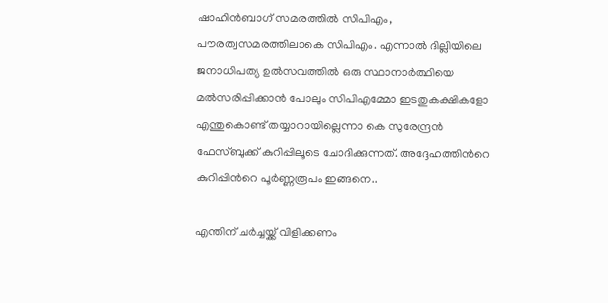ഷാഹിൻബാഗ് സമരത്തിൽ സിപിഎം, പൗരത്വസമരത്തിലാകെ സിപിഎം. എന്നാൽ ദില്ലിയിലെ ജനാധിപത്യ ഉൽസവത്തിൽ ഒരു സ്ഥാനാർത്ഥിയെ മൽസരിപ്പിക്കാൻ പോലും സിപിഎമ്മോ ഇടതുകക്ഷികളോ എന്തുകൊണ്ട് തയ്യാറായില്ലെന്നാ കെ സുരേന്ദ്രന്‍ ഫേസ്ബുക്ക് കുറിപ്പിലൂടെ ചോദിക്കുന്നത്. അദ്ദേഹത്തിന്‍റെ കുറിപ്പിന്‍റെ പൂര്‍ണ്ണരൂപം ഇങ്ങനെ..

എന്തിന് ചര്‍ച്ചയ്ക്ക് വിളിക്കണം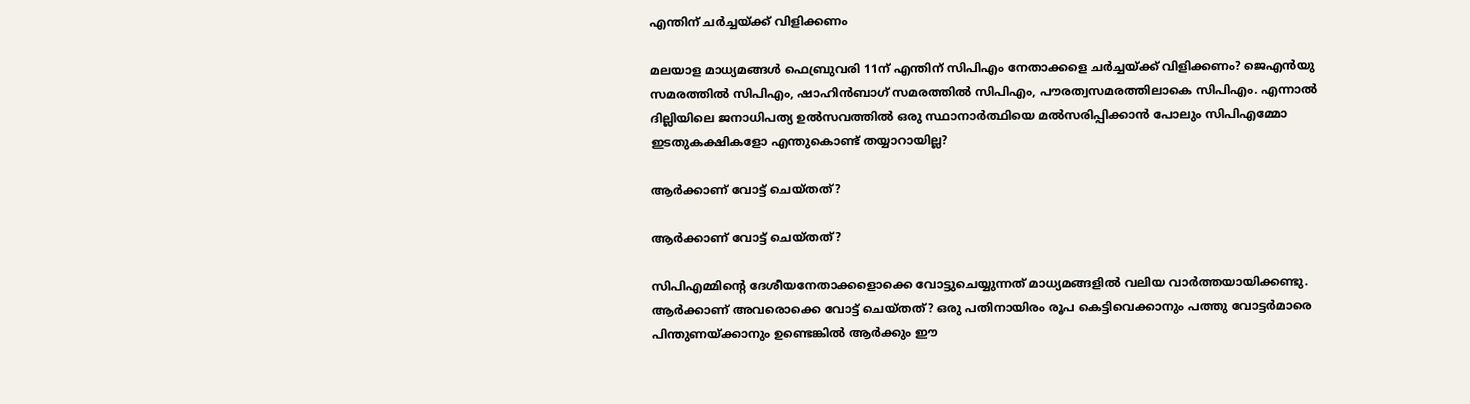എന്തിന് ചര്‍ച്ചയ്ക്ക് വിളിക്കണം

മലയാള മാധ്യമങ്ങൾ ഫെബ്രുവരി 11ന് എന്തിന് സിപിഎം നേതാക്കളെ ചർച്ചയ്ക്ക് വിളിക്കണം? ജെഎൻയു സമരത്തിൽ സിപിഎം, ഷാഹിൻബാഗ് സമരത്തിൽ സിപിഎം, പൗരത്വസമരത്തിലാകെ സിപിഎം. എന്നാൽ ദില്ലിയിലെ ജനാധിപത്യ ഉൽസവത്തിൽ ഒരു സ്ഥാനാർത്ഥിയെ മൽസരിപ്പിക്കാൻ പോലും സിപിഎമ്മോ ഇടതുകക്ഷികളോ എന്തുകൊണ്ട് തയ്യാറായില്ല?

ആർക്കാണ് വോട്ട് ചെയ്തത്?

ആർക്കാണ് വോട്ട് ചെയ്തത്?

സിപിഎമ്മിന്റെ ദേശീയനേതാക്കളൊക്കെ വോട്ടുചെയ്യുന്നത് മാധ്യമങ്ങളിൽ വലിയ വാർത്തയായിക്കണ്ടു. ആർക്കാണ് അവരൊക്കെ വോട്ട് ചെയ്തത്? ഒരു പതിനായിരം രൂപ കെട്ടിവെക്കാനും പത്തു വോട്ടർമാരെ പിന്തുണയ്ക്കാനും ഉണ്ടെങ്കിൽ ആർക്കും ഈ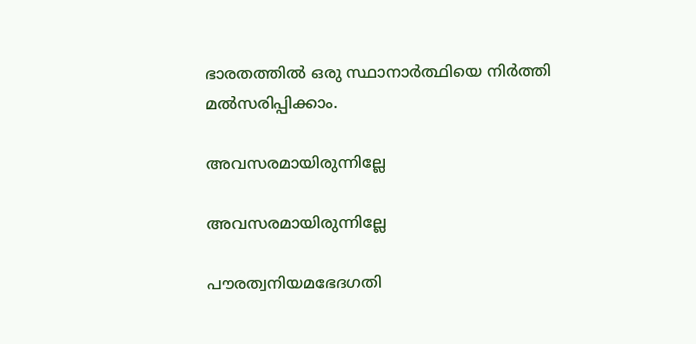ഭാരതത്തിൽ ഒരു സ്ഥാനാർത്ഥിയെ നിർത്തി മൽസരിപ്പിക്കാം.

അവസരമായിരുന്നില്ലേ

അവസരമായിരുന്നില്ലേ

പൗരത്വനിയമഭേദഗതി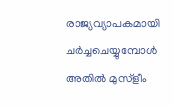രാജ്യവ്യാപകമായി ചർച്ചചെയ്യുമ്പോൾ അതിൽ മുസ്ളീം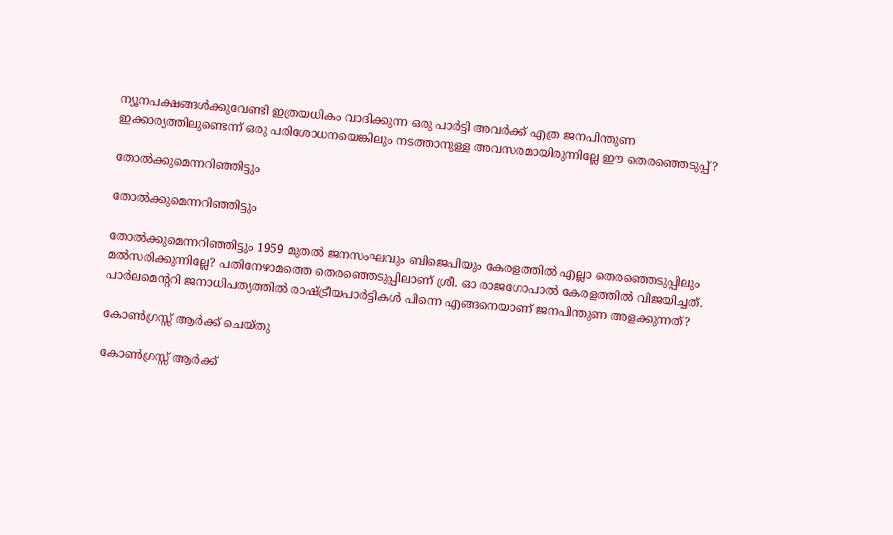ന്യൂനപക്ഷങ്ങൾക്കുവേണ്ടി ഇത്രയധികം വാദിക്കുന്ന ഒരു പാർട്ടി അവർക്ക് എത്ര ജനപിന്തുണ ഇക്കാര്യത്തിലുണ്ടെന്ന് ഒരു പരിശോധനയെങ്കിലും നടത്താനുള്ള അവസരമായിരുന്നില്ലേ ഈ തെരഞ്ഞെടുപ്പ്?

തോൽക്കുമെന്നറിഞ്ഞിട്ടും

തോൽക്കുമെന്നറിഞ്ഞിട്ടും

തോൽക്കുമെന്നറിഞ്ഞിട്ടും 1959 മുതൽ ജനസംഘവും ബിജെപിയും കേരളത്തിൽ എല്ലാ തെരഞ്ഞെടുപ്പിലും മൽസരിക്കുന്നില്ലേ? പതിനേഴാമത്തെ തെരഞ്ഞെടുപ്പിലാണ് ശ്രീ. ഓ രാജഗോപാൽ കേരളത്തിൽ വിജയിച്ചത്. പാർലമെന്ററി ജനാധിപത്യത്തിൽ രാഷ്ട്രീയപാർട്ടികൾ പിന്നെ എങ്ങനെയാണ് ജനപിന്തുണ അളക്കുന്നത്?

കോൺഗ്രസ്സ് ആര്‍ക്ക് ചെയ്തു

കോൺഗ്രസ്സ് ആര്‍ക്ക്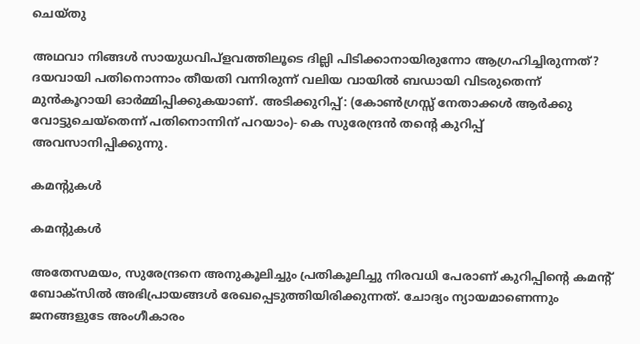ചെയ്തു

അഥവാ നിങ്ങൾ സായുധവിപ്ളവത്തിലൂടെ ദില്ലി പിടിക്കാനായിരുന്നോ ആഗ്രഹിച്ചിരുന്നത്? ദയവായി പതിനൊന്നാം തീയതി വന്നിരുന്ന് വലിയ വായിൽ ബഡായി വിടരുതെന്ന് മുൻകൂറായി ഓർമ്മിപ്പിക്കുകയാണ്. അടിക്കുറിപ്പ്: (കോൺഗ്രസ്സ് നേതാക്കൾ ആർക്കു വോട്ടുചെയ്തെന്ന് പതിനൊന്നിന് പറയാം)- കെ സുരേന്ദ്രന്‍ തന്‍റെ കുറിപ്പ് അവസാനിപ്പിക്കുന്നു.

കമന്‍റുകള്‍

കമന്‍റുകള്‍

അതേസമയം, സുരേന്ദ്രനെ അനുകൂലിച്ചും പ്രതികൂലിച്ചു നിരവധി പേരാണ് കുറിപ്പിന്‍റെ കമന്‍റ് ബോക്സില്‍ അഭിപ്രായങ്ങള്‍ രേഖപ്പെടുത്തിയിരിക്കുന്നത്. ചോദ്യം ന്യായമാണെന്നും ജനങ്ങളുടേ അംഗീകാരം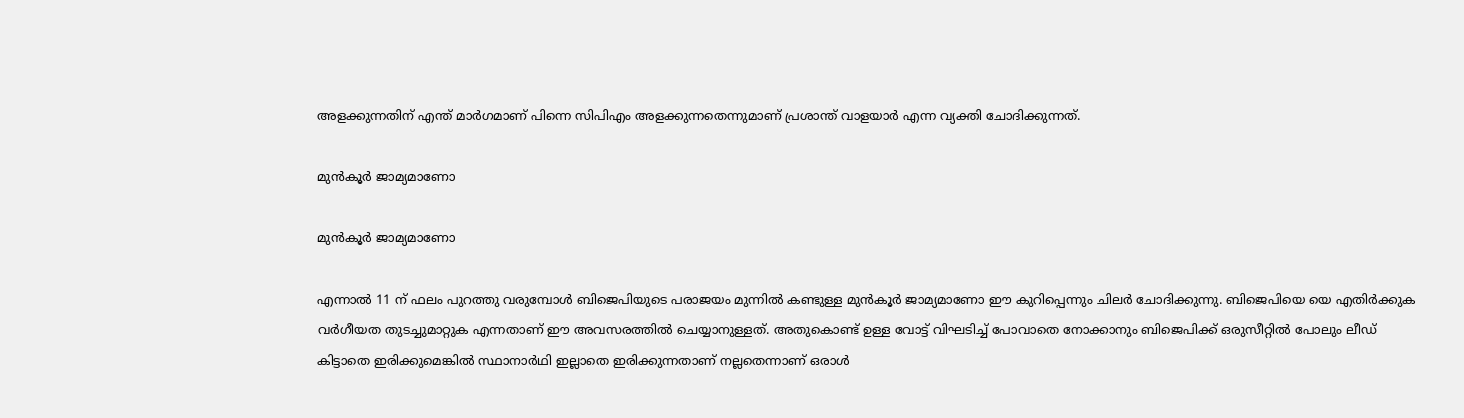അളക്കുന്നതിന് എന്ത് മാര്‍ഗമാണ് പിന്നെ സിപിഎം അളക്കുന്നതെന്നുമാണ് പ്രശാന്ത് വാളയാര്‍ എന്ന വ്യക്തി ചോദിക്കുന്നത്.

മുന്‍കൂര്‍ ജാമ്യമാണോ

മുന്‍കൂര്‍ ജാമ്യമാണോ

എന്നാല്‍ 11 ന് ഫലം പുറത്തു വരുമ്പോള്‍ ബിജെപിയുടെ പരാജയം മുന്നില്‍ കണ്ടുള്ള മുന്‍കൂര്‍ ജാമ്യമാണോ ഈ കുറിപ്പെന്നും ചിലര്‍ ചോദിക്കുന്നു. ബിജെപിയെ യെ എതിർക്കുക വർഗീയത തുടച്ചുമാറ്റുക എന്നതാണ് ഈ അവസരത്തിൽ ചെയ്യാനുള്ളത്. അതുകൊണ്ട് ഉള്ള വോട്ട് വിഘടിച്ച് പോവാതെ നോക്കാനും ബിജെപിക്ക് ഒരുസീറ്റിൽ പോലും ലീഡ് കിട്ടാതെ ഇരിക്കുമെങ്കിൽ സ്ഥാനാർഥി ഇല്ലാതെ ഇരിക്കുന്നതാണ് നല്ലതെന്നാണ് ഒരാള്‍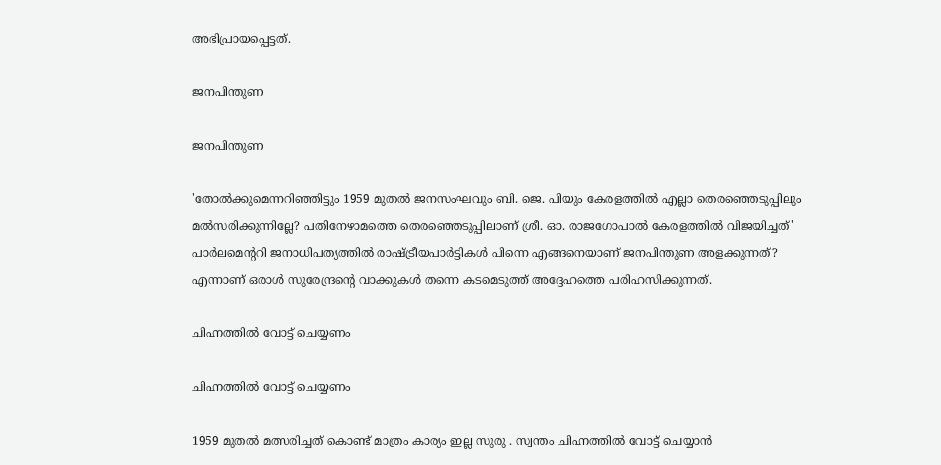അഭിപ്രായപ്പെട്ടത്.

ജനപിന്തുണ

ജനപിന്തുണ

'തോൽക്കുമെന്നറിഞ്ഞിട്ടും 1959 മുതൽ ജനസംഘവും ബി. ജെ. പിയും കേരളത്തിൽ എല്ലാ തെരഞ്ഞെടുപ്പിലും മൽസരിക്കുന്നില്ലേ? പതിനേഴാമത്തെ തെരഞ്ഞെടുപ്പിലാണ് ശ്രീ. ഓ. രാജഗോപാൽ കേരളത്തിൽ വിജയിച്ചത്' പാർലമെന്ററി ജനാധിപത്യത്തിൽ രാഷ്ട്രീയപാർട്ടികൾ പിന്നെ എങ്ങനെയാണ് ജനപിന്തുണ അളക്കുന്നത്? എന്നാണ് ഒരാള്‍ സുരേന്ദ്രന്‍റെ വാക്കുകള്‍ തന്നെ കടമെടുത്ത് അദ്ദേഹത്തെ പരിഹസിക്കുന്നത്.

ചിഹ്നത്തിൽ വോട്ട് ചെയ്യണം

ചിഹ്നത്തിൽ വോട്ട് ചെയ്യണം

1959 മുതൽ മത്സരിച്ചത് കൊണ്ട് മാത്രം കാര്യം ഇല്ല സുരു . സ്വന്തം ചിഹ്നത്തിൽ വോട്ട് ചെയ്യാൻ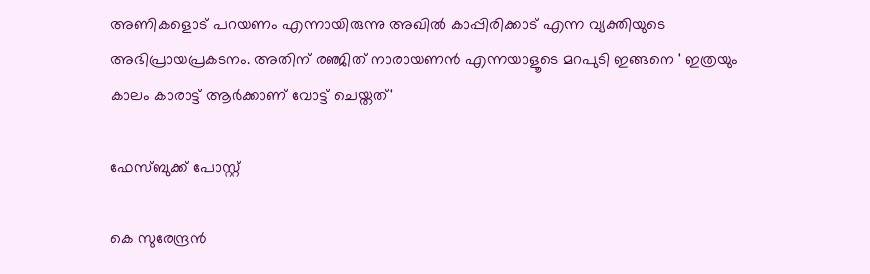അണികളൊട് പറയണം എന്നായിരുന്നു അഖില്‍ കാപ്പിരിക്കാട് എന്ന വ്യക്തിയുടെ അഭിപ്രായപ്രകടനം. അതിന് രഞ്ജിത് നാരായണന്‍ എന്നയാളൂടെ മറപുടി ഇങ്ങനെ ' ഇത്രയും കാലം കാരാട്ട് ആര്‍ക്കാണ് വോട്ട് ചെയ്തത്'

ഫേസ്ബുക്ക് പോസ്റ്റ്

കെ സുരേന്ദ്രന്‍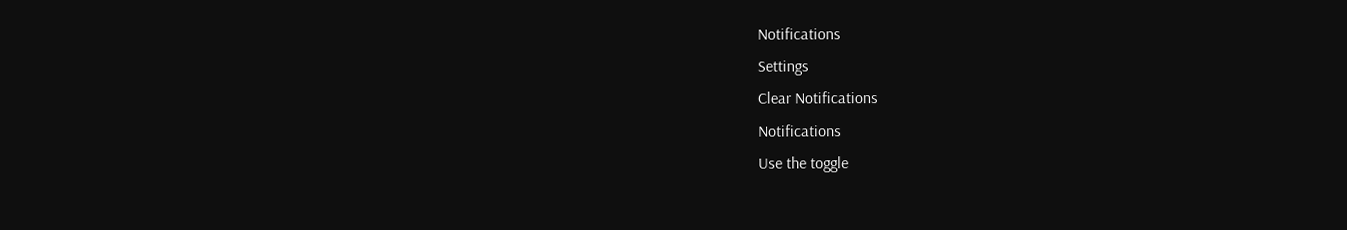Notifications
Settings
Clear Notifications
Notifications
Use the toggle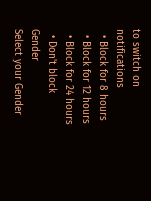to switch on notifications
  • Block for 8 hours
  • Block for 12 hours
  • Block for 24 hours
  • Don't block
Gender
Select your Gender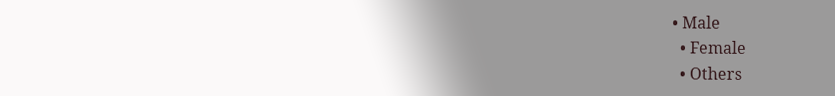• Male
  • Female
  • Others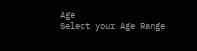Age
Select your Age Range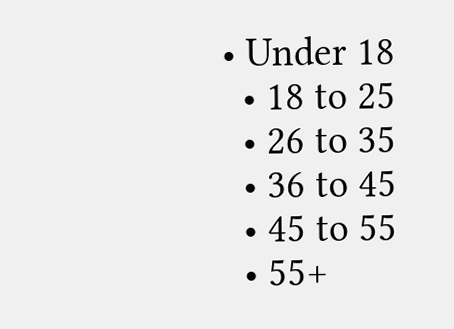• Under 18
  • 18 to 25
  • 26 to 35
  • 36 to 45
  • 45 to 55
  • 55+